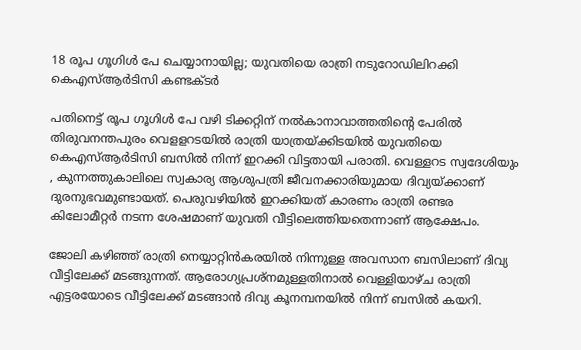18 രൂപ ഗൂഗിള്‍ പേ ചെയ്യാനായില്ല; യുവതിയെ രാത്രി നടുറോഡിലിറക്കി കെഎസ്ആര്‍ടിസി കണ്ടക്ടര്‍

പതിനെട്ട് രൂപ ഗൂഗിള്‍ പേ വഴി ടിക്കറ്റിന് നല്‍കാനാവാത്തതിന്‍റെ പേരില്‍ തിരുവനന്തപുരം വെളളറടയില്‍ രാത്രി യാത്രയ്ക്കിടയില്‍ യുവതിയെ കെഎസ്ആര്‍ടിസി ബസില്‍ നിന്ന് ഇറക്കി വിട്ടതായി പരാതി. വെള്ളറട സ്വദേശിയും , കുന്നത്തുകാലിലെ സ്വകാര്യ ആശുപത്രി ജീവനക്കാരിയുമായ ദിവ്യയ്ക്കാണ് ദുരനുഭവമുണ്ടായത്. പെരുവഴിയില്‍ ഇറക്കിയത് കാരണം രാത്രി രണ്ടര കിലോമീറ്റര്‍ നടന്ന ശേഷമാണ് യുവതി വീട്ടിലെത്തിയതെന്നാണ് ആക്ഷേപം.

ജോലി കഴിഞ്ഞ് രാത്രി നെയ്യാറ്റിന്‍കരയില്‍ നിന്നുള്ള അവസാന ബസിലാണ് ദിവ്യ വീട്ടിലേക്ക് മടങ്ങുന്നത്. ആരോഗ്യപ്രശ്നമുള്ളതിനാല്‍ വെള്ളിയാഴ്ച രാത്രി എട്ടരയോടെ വീട്ടിലേക്ക് മടങ്ങാന്‍ ദിവ്യ കൂനമ്പനയില്‍ നിന്ന് ബസില്‍ കയറി.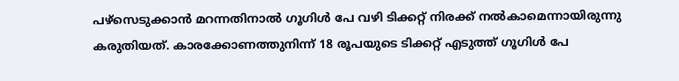പഴ്സെടുക്കാന്‍ മറന്നതിനാല്‍ ഗൂഗിള്‍ പേ വഴി ടിക്കറ്റ് നിരക്ക് നല്‍കാമെന്നായിരുന്നു കരുതിയത്. കാരക്കോണത്തുനിന്ന് 18 രൂപയുടെ ടിക്കറ്റ് എടുത്ത് ഗൂഗിള്‍ പേ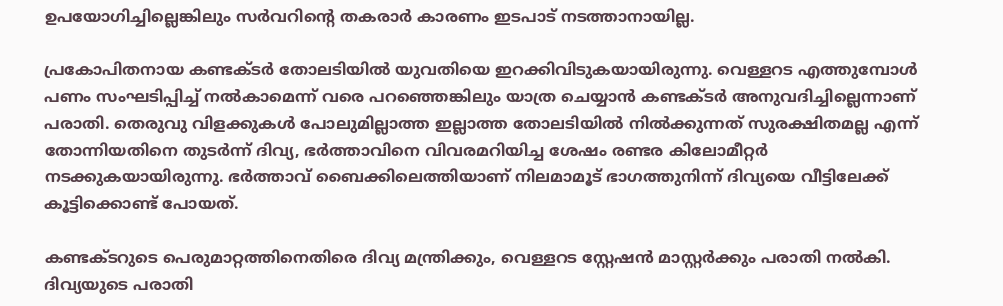ഉപയോഗിച്ചില്ലെങ്കിലും സര്‍വറിന്‍റെ തകരാര്‍ കാരണം ഇടപാട് നടത്താനായില്ല.

പ്രകോപിതനായ കണ്ടക്ടര്‍ തോലടിയില്‍ യുവതിയെ ഇറക്കിവിടുകയായിരുന്നു. വെള്ളറട എത്തുമ്പോള്‍ പണം സംഘടിപ്പിച്ച് നല്‍കാമെന്ന് വരെ പറഞ്ഞെങ്കിലും യാത്ര ചെയ്യാന്‍ കണ്ടക്ടര്‍ അനുവദിച്ചില്ലെന്നാണ് പരാതി. തെരുവു വിളക്കുകള്‍ പോലുമില്ലാത്ത ഇല്ലാത്ത തോലടിയില്‍ നില്‍ക്കുന്നത് സുരക്ഷിതമല്ല എന്ന് തോന്നിയതിനെ തുടര്‍ന്ന് ദിവ്യ, ഭര്‍ത്താവിനെ വിവരമറിയിച്ച ശേഷം രണ്ടര കിലോമീറ്റര്‍ നടക്കുകയായിരുന്നു. ഭര്‍ത്താവ് ബൈക്കിലെത്തിയാണ് നിലമാമൂട് ഭാഗത്തുനിന്ന് ദിവ്യയെ വീട്ടിലേക്ക് കൂട്ടിക്കൊണ്ട് പോയത്.

കണ്ടക്ടറുടെ പെരുമാറ്റത്തിനെതിരെ ദിവ്യ മന്ത്രിക്കും, വെള്ളറട സ്റ്റേഷന്‍ മാസ്റ്റര്‍ക്കും പരാതി നല്‍കി. ദിവ്യയുടെ പരാതി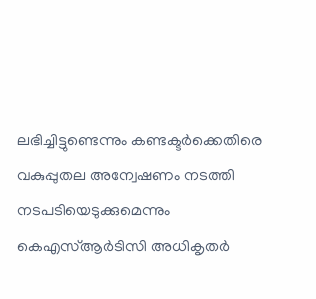ലഭിച്ചിട്ടുണ്ടെന്നും കണ്ടക്ടര്‍ക്കെതിരെ വകുപ്പുതല അന്വേഷണം നടത്തി നടപടിയെടുക്കുമെന്നും കെഎസ്ആര്‍ടിസി അധികൃതര്‍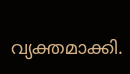വ്യക്തമാക്കി.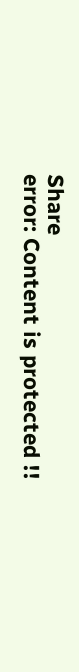Share
error: Content is protected !!